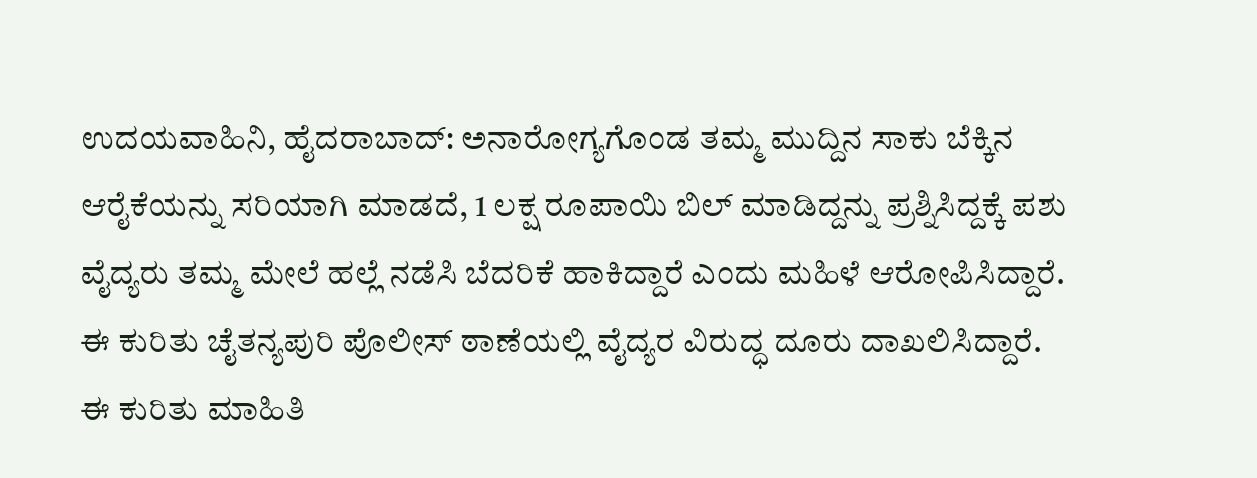ಉದಯವಾಹಿನಿ, ಹೈದರಾಬಾದ್: ಅನಾರೋಗ್ಯಗೊಂಡ ತಮ್ಮ ಮುದ್ದಿನ ಸಾಕು ಬೆಕ್ಕಿನ ಆರೈಕೆಯನ್ನು ಸರಿಯಾಗಿ ಮಾಡದೆ, 1 ಲಕ್ಷ ರೂಪಾಯಿ ಬಿಲ್ ಮಾಡಿದ್ದನ್ನು ಪ್ರಶ್ನಿಸಿದ್ದಕ್ಕೆ ಪಶು ವೈದ್ಯರು ತಮ್ಮ ಮೇಲೆ ಹಲ್ಲೆ ನಡೆಸಿ ಬೆದರಿಕೆ ಹಾಕಿದ್ದಾರೆ ಎಂದು ಮಹಿಳೆ ಆರೋಪಿಸಿದ್ದಾರೆ. ಈ ಕುರಿತು ಚೈತನ್ಯಪುರಿ ಪೊಲೀಸ್ ಠಾಣೆಯಲ್ಲಿ ವೈದ್ಯರ ವಿರುದ್ಧ ದೂರು ದಾಖಲಿಸಿದ್ದಾರೆ.
ಈ ಕುರಿತು ಮಾಹಿತಿ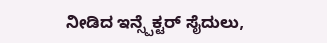ನೀಡಿದ ಇನ್ಸ್ಪೆಕ್ಟರ್ ಸೈದುಲು,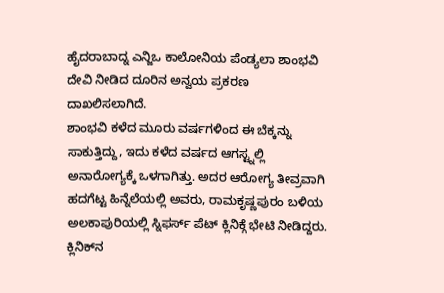ಹೈದರಾಬಾದ್ನ ಎನ್ಜಿಒ ಕಾಲೋನಿಯ ಪೆಂಡ್ಯಲಾ ಶಾಂಭವಿ ದೇವಿ ನೀಡಿದ ದೂರಿನ ಅನ್ವಯ ಪ್ರಕರಣ ದಾಖಲಿಸಲಾಗಿದೆ.
ಶಾಂಭವಿ ಕಳೆದ ಮೂರು ವರ್ಷಗಳಿಂದ ಈ ಬೆಕ್ಕನ್ನು ಸಾಕುತ್ತಿದ್ದು, ಇದು ಕಳೆದ ವರ್ಷದ ಆಗಸ್ಟ್ನಲ್ಲಿ ಅನಾರೋಗ್ಯಕ್ಕೆ ಒಳಗಾಗಿತ್ತು. ಅದರ ಆರೋಗ್ಯ ತೀವ್ರವಾಗಿ ಹದಗೆಟ್ಟ ಹಿನ್ನೆಲೆಯಲ್ಲಿ ಅವರು, ರಾಮಕೃಷ್ಣಪುರಂ ಬಳಿಯ ಅಲಕಾಪುರಿಯಲ್ಲಿ ಸ್ನಿಫರ್ಸ್ ಪೆಟ್ ಕ್ಲಿನಿಕ್ಗೆ ಭೇಟಿ ನೀಡಿದ್ದರು.
ಕ್ಲಿನಿಕ್‌ನ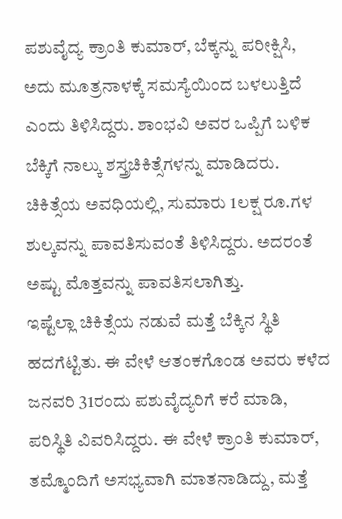ಪಶುವೈದ್ಯ ಕ್ರಾಂತಿ ಕುಮಾರ್, ಬೆಕ್ಕನ್ನು ಪರೀಕ್ಷಿಸಿ, ಅದು ಮೂತ್ರನಾಳಕ್ಕೆ ಸಮಸ್ಯೆಯಿಂದ ಬಳಲುತ್ತಿದೆ ಎಂದು ತಿಳಿಸಿದ್ದರು. ಶಾಂಭವಿ ಅವರ ಒಪ್ಪಿಗೆ ಬಳಿಕ ಬೆಕ್ಕಿಗೆ ನಾಲ್ಕು ಶಸ್ತ್ರಚಿಕಿತ್ಸೆಗಳನ್ನು ಮಾಡಿದರು. ಚಿಕಿತ್ಸೆಯ ಅವಧಿಯಲ್ಲಿ, ಸುಮಾರು 1ಲಕ್ಷ ರೂ.ಗಳ ಶುಲ್ಕವನ್ನು ಪಾವತಿಸುವಂತೆ ತಿಳಿಸಿದ್ದರು. ಅದರಂತೆ ಅಷ್ಟು ಮೊತ್ತವನ್ನು ಪಾವತಿಸಲಾಗಿತ್ತು.
ಇಷ್ಟೆಲ್ಲಾ ಚಿಕಿತ್ಸೆಯ ನಡುವೆ ಮತ್ತೆ ಬೆಕ್ಕಿನ ಸ್ಥಿತಿ ಹದಗೆಟ್ಟಿತು. ಈ ವೇಳೆ ಆತಂಕಗೊಂಡ ಅವರು ಕಳೆದ ಜನವರಿ 31ರಂದು ಪಶುವೈದ್ಯರಿಗೆ ಕರೆ ಮಾಡಿ, ಪರಿಸ್ಥಿತಿ ವಿವರಿಸಿದ್ದರು. ಈ ವೇಳೆ ಕ್ರಾಂತಿ ಕುಮಾರ್, ತಮ್ಮೊಂದಿಗೆ ಅಸಭ್ಯವಾಗಿ ಮಾತನಾಡಿದ್ದು, ಮತ್ತೆ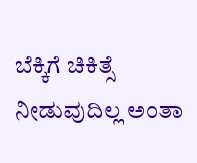ಬೆಕ್ಕಿಗೆ ಚಿಕಿತ್ಸೆ ನೀಡುವುದಿಲ್ಲ ಅಂತಾ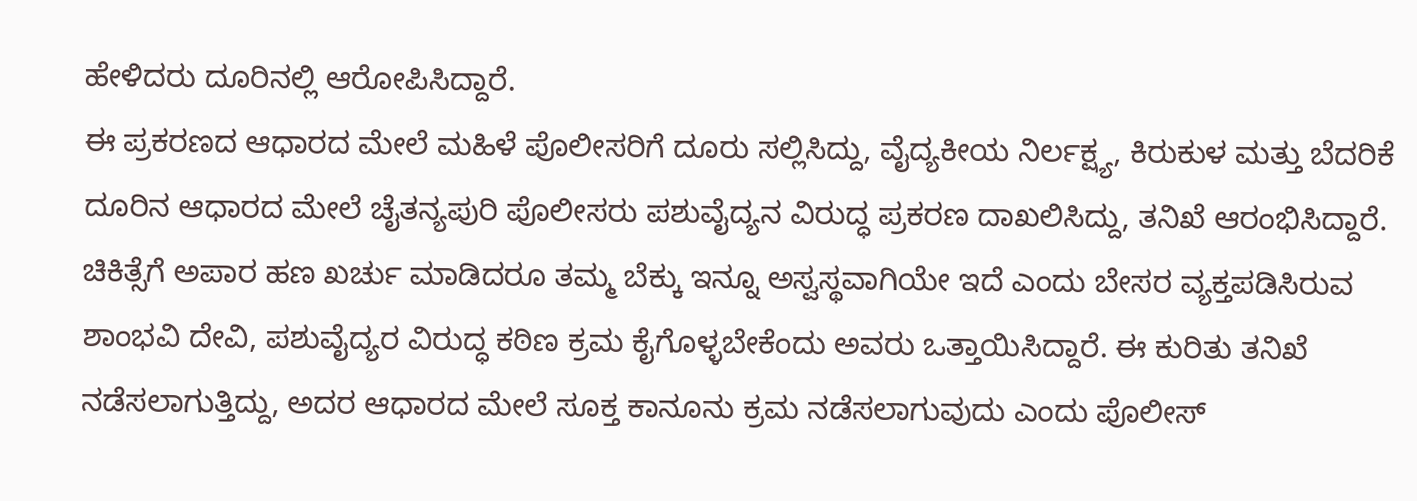ಹೇಳಿದರು ದೂರಿನಲ್ಲಿ ಆರೋಪಿಸಿದ್ದಾರೆ.
ಈ ಪ್ರಕರಣದ ಆಧಾರದ ಮೇಲೆ ಮಹಿಳೆ ಪೊಲೀಸರಿಗೆ ದೂರು ಸಲ್ಲಿಸಿದ್ದು, ವೈದ್ಯಕೀಯ ನಿರ್ಲಕ್ಷ್ಯ, ಕಿರುಕುಳ ಮತ್ತು ಬೆದರಿಕೆ ದೂರಿನ ಆಧಾರದ ಮೇಲೆ ಚೈತನ್ಯಪುರಿ ಪೊಲೀಸರು ಪಶುವೈದ್ಯನ ವಿರುದ್ಧ ಪ್ರಕರಣ ದಾಖಲಿಸಿದ್ದು, ತನಿಖೆ ಆರಂಭಿಸಿದ್ದಾರೆ.
ಚಿಕಿತ್ಸೆಗೆ ಅಪಾರ ಹಣ ಖರ್ಚು ಮಾಡಿದರೂ ತಮ್ಮ ಬೆಕ್ಕು ಇನ್ನೂ ಅಸ್ವಸ್ಥವಾಗಿಯೇ ಇದೆ ಎಂದು ಬೇಸರ ವ್ಯಕ್ತಪಡಿಸಿರುವ ಶಾಂಭವಿ ದೇವಿ, ಪಶುವೈದ್ಯರ ವಿರುದ್ಧ ಕಠಿಣ ಕ್ರಮ ಕೈಗೊಳ್ಳಬೇಕೆಂದು ಅವರು ಒತ್ತಾಯಿಸಿದ್ದಾರೆ. ಈ ಕುರಿತು ತನಿಖೆ ನಡೆಸಲಾಗುತ್ತಿದ್ದು, ಅದರ ಆಧಾರದ ಮೇಲೆ ಸೂಕ್ತ ಕಾನೂನು ಕ್ರಮ ನಡೆಸಲಾಗುವುದು ಎಂದು ಪೊಲೀಸ್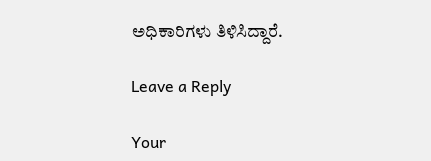ಅಧಿಕಾರಿಗಳು ತಿಳಿಸಿದ್ದಾರೆ.

Leave a Reply

Your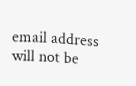email address will not be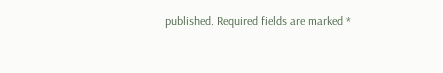published. Required fields are marked *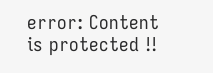error: Content is protected !!